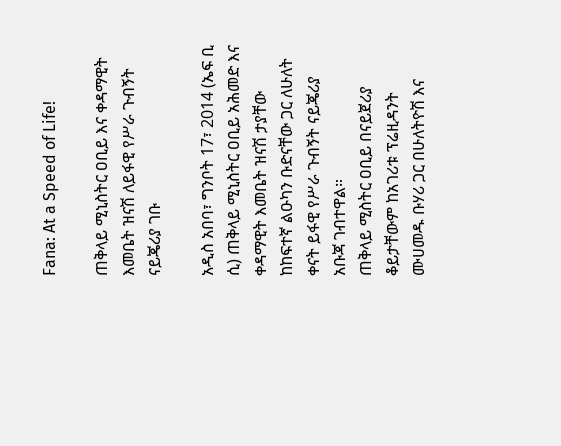Fana: At a Speed of Life!

ጠቅላይ ሚኒስትር ዐቢይ እና ቀዳማዊት እመቤት ዝናሽ ለይፋዊ የሥራ ጉብኝት ናይጄሪያ ገቡ

አዲስ አበባ፣ ግንቦት 17፣ 2014 (ኤፍ ቢ ሲ) ጠቅላይ ሚኒስትር ዐቢይ አሕመድ እና ቀዳማዊት እመቤት ዝናሽ ታያቸው ከከፍተኛ ልዑካን ቡድናቸው ጋር ለሁለት ቀናት ይፋዊ የሥራ ጉብኝት ናይጄሪያ አቡጃ ገብተዋል።
ጠቅላይ ሚስትር ዐቢይ በናይጀሪያ ቆይታቸውም ከአገሪቱ ፕሬዚዳንት ሙሀመዱ ቡሃሪ ጋር በሁለትዮሽ እና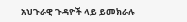አህጉራዊ ጉዳዮች ላይ ይመክራሉ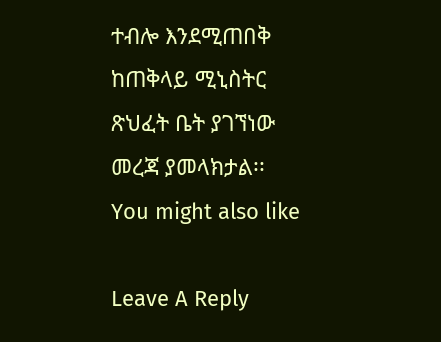ተብሎ እንደሚጠበቅ ከጠቅላይ ሚኒስትር ጽህፈት ቤት ያገኘነው መረጃ ያመላክታል፡፡
You might also like

Leave A Reply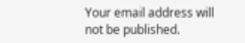Your email address will not be published.